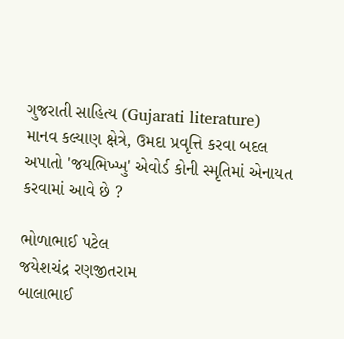ગુજરાતી સાહિત્ય (Gujarati literature)
માનવ કલ્યાણ ક્ષેત્રે, ઉમદા પ્રવૃત્તિ કરવા બદલ અપાતો 'જયભિખ્ખુ' એવોર્ડ કોની સ્મૃતિમાં એનાયત કરવામાં આવે છે ?

ભોળાભાઈ પટેલ
જયેશચંદ્ર રણજીતરામ
બાલાભાઈ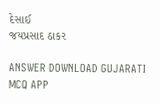દેસાઈ
જયપ્રસાદ ઠાકર

ANSWER DOWNLOAD GUJARATI MCQ APP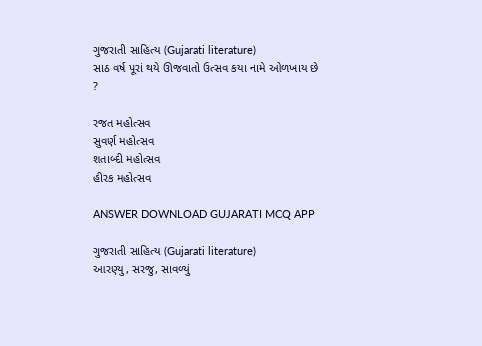ગુજરાતી સાહિત્ય (Gujarati literature)
સાઠ વર્ષ પૂરાં થયે ઊજવાતો ઉત્સવ કયા નામે ઓળખાય છે ?

રજત મહોત્સવ
સુવર્ણ મહોત્સવ
શતાબ્દી મહોત્સવ
હીરક મહોત્સવ

ANSWER DOWNLOAD GUJARATI MCQ APP

ગુજરાતી સાહિત્ય (Gujarati literature)
આરણ્યુ, સરજુ, સાવળ્યું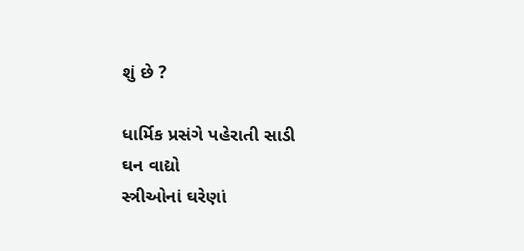શું છે ?

ધાર્મિક પ્રસંગે પહેરાતી સાડી
ઘન વાદ્યો
સ્ત્રીઓનાં ઘરેણાં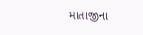માતાજીના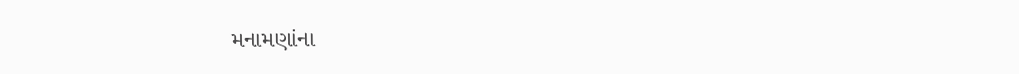મનામણાંના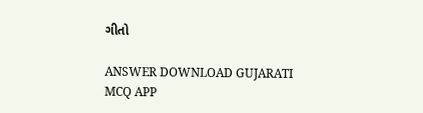ગીતો

ANSWER DOWNLOAD GUJARATI MCQ APP